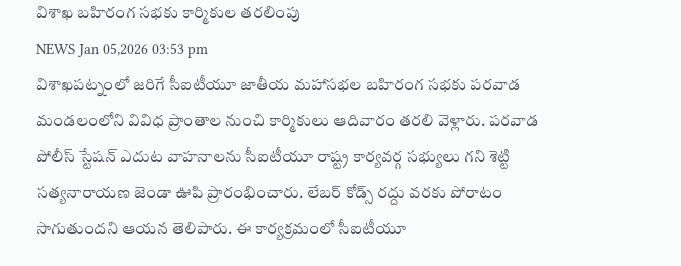విశాఖ బహిరంగ సభకు కార్మికుల తరలింపు
NEWS Jan 05,2026 03:53 pm
విశాఖపట్నంలో జరిగే సీఐటీయూ జాతీయ మహాసభల బహిరంగ సభకు పరవాడ మండలంలోని వివిధ ప్రాంతాల నుంచి కార్మికులు ఆదివారం తరలి వెళ్లారు. పరవాడ పోలీస్ స్టేషన్ ఎదుట వాహనాలను సీఐటీయూ రాష్ట్ర కార్యవర్గ సభ్యులు గని శెట్టి సత్యనారాయణ జెండా ఊపి ప్రారంభించారు. లేబర్ కోడ్స్ రద్దు వరకు పోరాటం సాగుతుందని ఆయన తెలిపారు. ఈ కార్యక్రమంలో సీఐటీయూ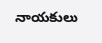నాయకులు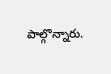పాల్గొన్నారు.